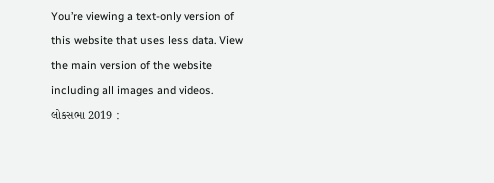You’re viewing a text-only version of this website that uses less data. View the main version of the website including all images and videos.
લોકસભા 2019 :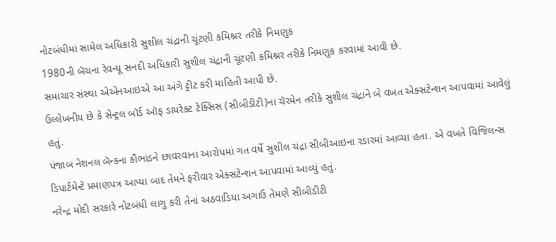નોટબંધીમાં સામેલ અધિકારી સુશીલ ચંદ્રાની ચૂંટણી કમિશ્નર તરીકે નિમણુક
1980ની બૅચના રેવન્યૂ સનદી અધિકારી સુશીલ ચંદ્રાની ચૂંટણી કમિશ્નર તરીકે નિમણુક કરવામાં આવી છે.
સમાચાર સંસ્થા એએનઆઇએ આ અંગે ટ્ટીટ કરી માહિતી આપી છે.
ઉલ્લેખનીય છે કે સેન્ટ્રલ બૉર્ડ ઑફ ડાયરેક્ટ ટેક્સિસ (સીબીડીટી)ના ચૅરમેન તરીકે સુશીલ ચંદ્રાને બે વખત એક્સટેન્શન આપવામાં આવેલું હતું.
પંજાબ નેશનલ બૅન્કના કૌભાંડને છાવરવાના આરોપમાં ગત વર્ષે સુશીલ ચંદ્રા સીબીઆઇના રડારમાં આવ્યા હતા. એ વખતે વિજિલન્સ ડિપાર્ટમેન્ટે પ્રમાણપત્ર આપ્યા બાદ તેમને ફરીવાર એક્સટેન્શન આપવામાં આવ્યું હતું.
નરેન્દ્ર મોદી સરકારે નોટબંધી લાગુ કરી તેનાં અઠવાડિયા અગાઉ તેમણે સીબીડીટી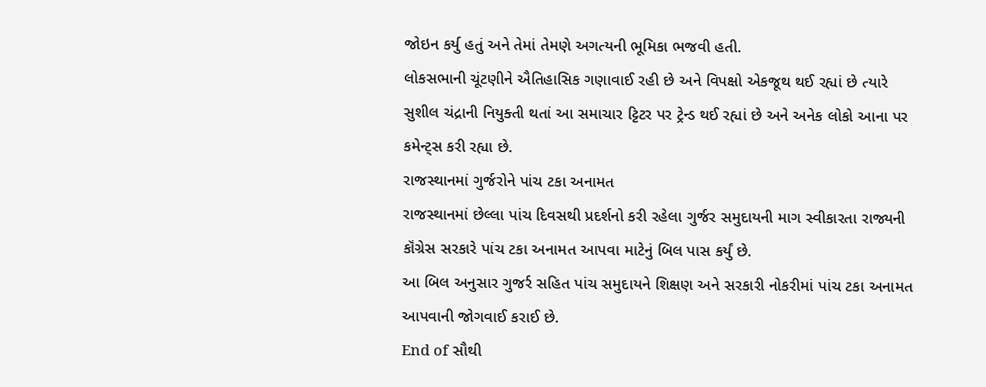જોઇન કર્યુ હતું અને તેમાં તેમણે અગત્યની ભૂમિકા ભજવી હતી.
લોકસભાની ચૂંટણીને ઐતિહાસિક ગણાવાઈ રહી છે અને વિપક્ષો એકજૂથ થઈ રહ્યાં છે ત્યારે સુશીલ ચંદ્રાની નિયુક્તી થતાં આ સમાચાર ટ્ટિટર પર ટ્રેન્ડ થઈ રહ્યાં છે અને અનેક લોકો આના પર કમેન્ટ્સ કરી રહ્યા છે.
રાજસ્થાનમાં ગુર્જરોને પાંચ ટકા અનામત
રાજસ્થાનમાં છેલ્લા પાંચ દિવસથી પ્રદર્શનો કરી રહેલા ગુર્જર સમુદાયની માગ સ્વીકારતા રાજ્યની કૉંગ્રેસ સરકારે પાંચ ટકા અનામત આપવા માટેનું બિલ પાસ કર્યું છે.
આ બિલ અનુસાર ગુજર્ર સહિત પાંચ સમુદાયને શિક્ષણ અને સરકારી નોકરીમાં પાંચ ટકા અનામત આપવાની જોગવાઈ કરાઈ છે.
End of સૌથી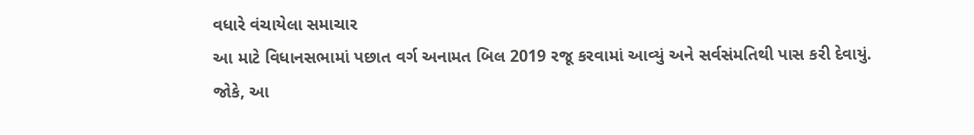વધારે વંચાયેલા સમાચાર
આ માટે વિધાનસભામાં પછાત વર્ગ અનામત બિલ 2019 રજૂ કરવામાં આવ્યું અને સર્વસંમતિથી પાસ કરી દેવાયું.
જોકે, આ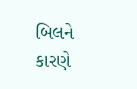બિલને કારણે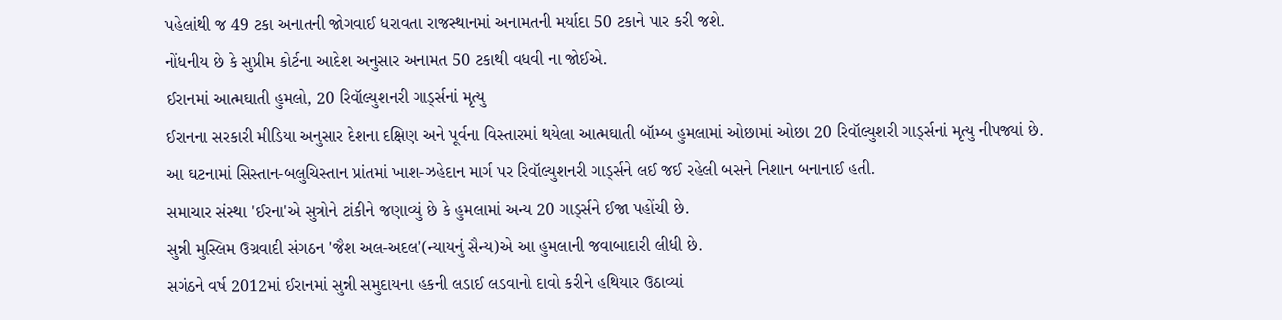પહેલાંથી જ 49 ટકા અનાતની જોગવાઈ ધરાવતા રાજસ્થાનમાં અનામતની મર્યાદા 50 ટકાને પાર કરી જશે.
નોંધનીય છે કે સુપ્રીમ કોર્ટના આદેશ અનુસાર અનામત 50 ટકાથી વધવી ના જોઈએ.
ઈરાનમાં આત્મઘાતી હુમલો, 20 રિવૉલ્યુશનરી ગાર્ડ્સનાં મૃત્યુ
ઈરાનના સરકારી મીડિયા અનુસાર દેશના દક્ષિણ અને પૂર્વના વિસ્તારમાં થયેલા આત્મઘાતી બૉમ્બ હુમલામાં ઓછામાં ઓછા 20 રિવૉલ્યુશરી ગાર્ડ્સનાં મૃત્યુ નીપજ્યાં છે.
આ ઘટનામાં સિસ્તાન-બલુચિસ્તાન પ્રાંતમાં ખાશ-ઝહેદાન માર્ગ પર રિવૉલ્યુશનરી ગાર્ડ્સને લઈ જઈ રહેલી બસને નિશાન બનાનાઈ હતી.
સમાચાર સંસ્થા 'ઈરના'એ સુત્રોને ટાંકીને જણાવ્યું છે કે હુમલામાં અન્ય 20 ગાર્ડ્સને ઈજા પહોંચી છે.
સુન્ની મુસ્લિમ ઉગ્રવાદી સંગઠન 'જૈશ અલ-અદલ'(ન્યાયનું સૈન્ય)એ આ હુમલાની જવાબાદારી લીધી છે.
સગંઠને વર્ષ 2012માં ઈરાનમાં સુન્ની સમુદાયના હકની લડાઈ લડવાનો દાવો કરીને હથિયાર ઉઠાવ્યાં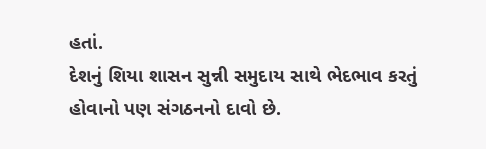હતાં.
દેશનું શિયા શાસન સુન્ની સમુદાય સાથે ભેદભાવ કરતું હોવાનો પણ સંગઠનનો દાવો છે.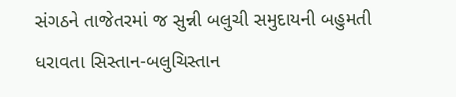સંગઠને તાજેતરમાં જ સુન્ની બલુચી સમુદાયની બહુમતી ધરાવતા સિસ્તાન-બલુચિસ્તાન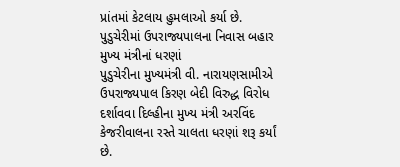પ્રાંતમાં કેટલાય હુમલાઓ કર્યા છે.
પુડુચેરીમાં ઉપરાજ્યપાલના નિવાસ બહાર મુખ્ય મંત્રીનાં ધરણાં
પુડુચેરીના મુખ્યમંત્રી વી. નારાયણસામીએ ઉપરાજ્યપાલ કિરણ બેદી વિરુદ્ધ વિરોધ દર્શાવવા દિલ્હીના મુખ્ય મંત્રી અરવિંદ કેજરીવાલના રસ્તે ચાલતા ધરણાં શરૂ કર્યાં છે.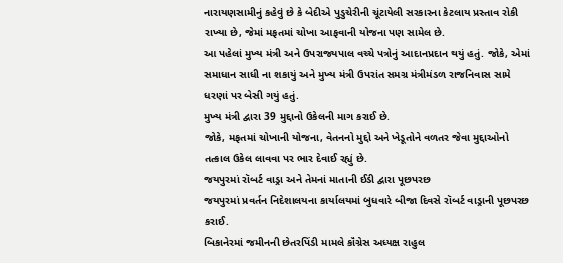નારાયણસામીનું કહેવું છે કે બેદીએ પુડુચેરીની ચૂંટાયેલી સરકારના કેટલાય પ્રસ્તાવ રોકી રાખ્યા છે, જેમાં મફતમાં ચોખા આફવાની યોજના પણ સામેલ છે.
આ પહેલાં મુખ્ય મંત્રી અને ઉપરાજ્યપાલ વચ્ચે પત્રોનું આદાનપ્રદાન થયું હતું. જોકે, એમાં સમાધાન સાધી ના શકાયું અને મુખ્ય મંત્રી ઉપરાંત સમગ્ર મંત્રીમંડળ રાજનિવાસ સામે ધરણાં પર બેસી ગયું હતું.
મુખ્ય મંત્રી દ્વારા 39 મુદ્દાનો ઉકેલની માગ કરાઈ છે.
જોકે, મફતમાં ચોખાની યોજના, વેતનનો મુદ્દો અને ખેડૂતોને વળતર જેવા મુદ્દાઓનો તત્કાલ ઉકેલ લાવવા પર ભાર દેવાઈ રહ્યું છે.
જયપુરમાં રૉબર્ટ વાડ્રા અને તેમનાં માતાની ઈડી દ્વારા પૂછપરછ
જયપુરમાં પ્રવર્તન નિદેશાલયના કાર્યાલયમાં બુધવારે બીજા દિવસે રૉબર્ટ વાડ્રાની પૂછપરછ કરાઈ.
બિકાનેરમાં જમીનની છેતરપિંડી મામલે કૉંગ્રેસ અધ્યક્ષ રાહુલ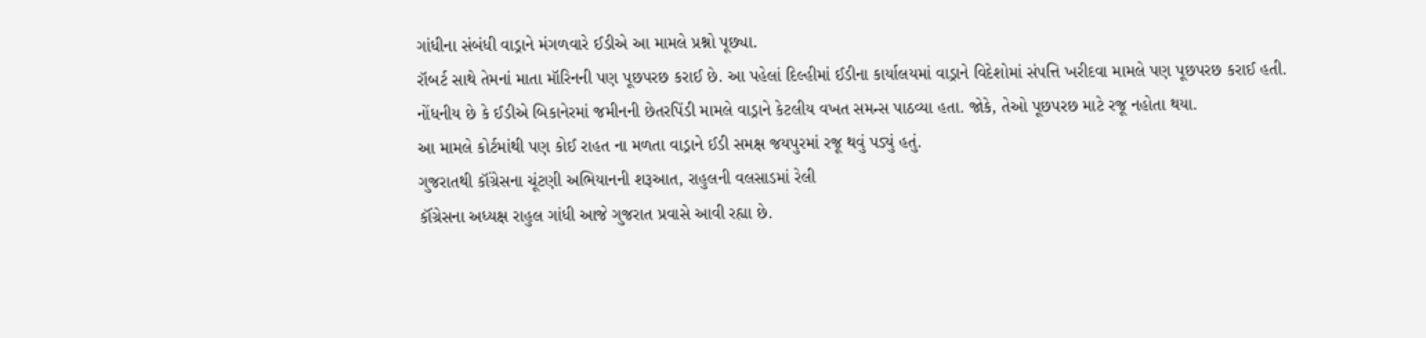ગાંધીના સંબંધી વાડ્રાને મંગળવારે ઈડીએ આ મામલે પ્રશ્નો પૂછ્યા.
રૉબર્ટ સાથે તેમનાં માતા મૉરિનની પણ પૂછપરછ કરાઈ છે. આ પહેલાં દિલ્હીમાં ઈડીના કાર્યાલયમાં વાડ્રાને વિદેશોમાં સંપત્તિ ખરીદવા મામલે પણ પૂછપરછ કરાઈ હતી.
નોંધનીય છે કે ઈડીએ બિકાનેરમાં જમીનની છેતરપિંડી મામલે વાડ્રાને કેટલીય વખત સમન્સ પાઠવ્યા હતા. જોકે, તેઓ પૂછપરછ માટે રજૂ નહોતા થયા.
આ મામલે કોર્ટમાંથી પણ કોઈ રાહત ના મળતા વાડ્રાને ઈડી સમક્ષ જયપુરમાં રજૂ થવું પડ્યું હતું.
ગુજરાતથી કૉંગ્રેસના ચૂંટણી અભિયાનની શરૂઆત, રાહુલની વલસાડમાં રેલી
કૉંગ્રેસના અધ્યક્ષ રાહુલ ગાંધી આજે ગુજરાત પ્રવાસે આવી રહ્યા છે.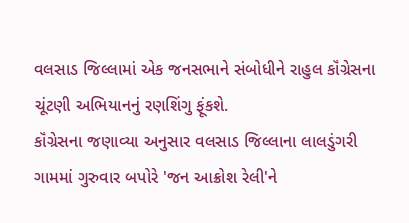વલસાડ જિલ્લામાં એક જનસભાને સંબોધીને રાહુલ કૉંગ્રેસના ચૂંટણી અભિયાનનું રણશિંગુ ફૂંકશે.
કૉંગ્રેસના જણાવ્યા અનુસાર વલસાડ જિલ્લાના લાલડુંગરી ગામમાં ગુરુવાર બપોરે 'જન આક્રોશ રેલી'ને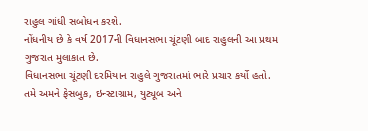રાહુલ ગાંધી સબોધન કરશે.
નોંધનીય છે કે વર્ષ 2017ની વિધાનસભા ચૂંટણી બાદ રાહુલની આ પ્રથમ ગુજરાત મુલાકાત છે.
વિધાનસભા ચૂંટણી દરમિયાન રાહુલે ગુજરાતમાં ભારે પ્રચાર કર્યો હતો.
તમે અમને ફેસબુક, ઇન્સ્ટાગ્રામ, યુટ્યૂબ અને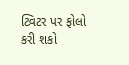ટ્વિટર પર ફોલો કરી શકો